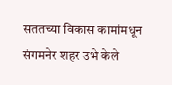सततच्या विकास कामांमधून संगमनेर शहर उभे केले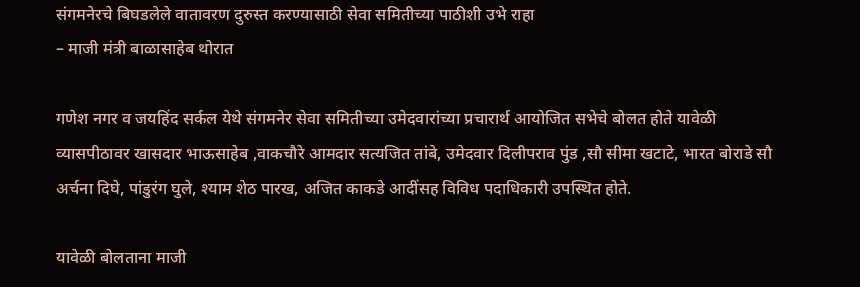संगमनेरचे बिघडलेले वातावरण दुरुस्त करण्यासाठी सेवा समितीच्या पाठीशी उभे राहा
– माजी मंत्री बाळासाहेब थोरात

गणेश नगर व जयहिंद सर्कल येथे संगमनेर सेवा समितीच्या उमेदवारांच्या प्रचारार्थ आयोजित सभेचे बोलत होते यावेळी व्यासपीठावर खासदार भाऊसाहेब ,वाकचौरे आमदार सत्यजित तांबे, उमेदवार दिलीपराव पुंड ,सौ सीमा खटाटे, भारत बोराडे सौ अर्चना दिघे, पांडुरंग घुले, श्याम शेठ पारख, अजित काकडे आदींसह विविध पदाधिकारी उपस्थित होते.

यावेळी बोलताना माजी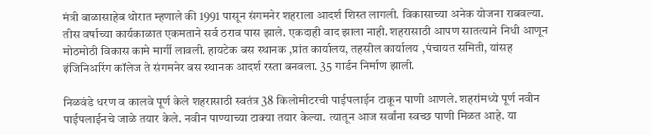मंत्री बाळासाहेब थोरात म्हणाले की 1991 पासून संगमनेर शहराला आदर्श शिस्त लागली. विकासाच्या अनेक योजना राबवल्या. तीस वर्षाच्या कार्यकाळात एकमताने सर्व ठराव पास झाले. एकदाही वाद झाला नाही. शहरासाठी आपण सातत्याने निधी आणून मोठमोठी विकास कामे मार्गी लावली. हायटेक बस स्थानक ,प्रांत कार्यालय, तहसील कार्यालय ,पंचायत समिती, यांसह इंजिनिअरिंग कॉलेज ते संगमनेर बस स्थानक आदर्श रस्ता बनवला. 35 गार्डन निर्माण झाली.

निळवंडे धरण व कालवे पूर्ण केले शहरासाठी स्वतंत्र 38 किलोमीटरची पाईपलाईन टाकून पाणी आणले. शहरांमध्ये पूर्ण नवीन पाईपलाईनचे जाळे तयार केले. नवीन पाण्याच्या टाक्या तयार केल्या. त्यातून आज सर्वांना स्वच्छ पाणी मिळत आहे. या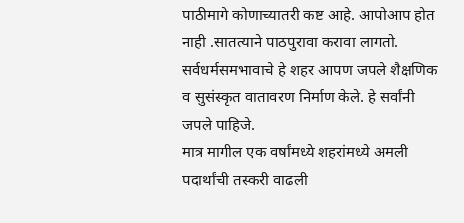पाठीमागे कोणाच्यातरी कष्ट आहे. आपोआप होत नाही .सातत्याने पाठपुरावा करावा लागतो. सर्वधर्मसमभावाचे हे शहर आपण जपले शैक्षणिक व सुसंस्कृत वातावरण निर्माण केले. हे सर्वांनी जपले पाहिजे.
मात्र मागील एक वर्षांमध्ये शहरांमध्ये अमली पदार्थांची तस्करी वाढली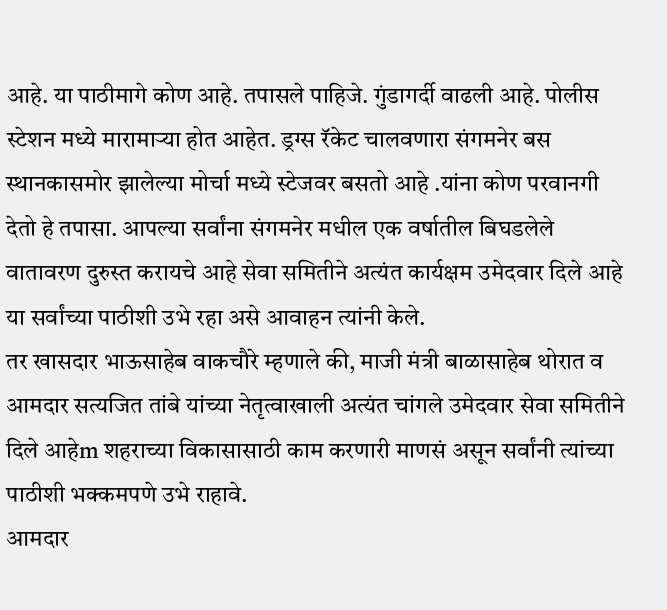आहे. या पाठीमागे कोण आहे. तपासले पाहिजे. गुंडागर्दी वाढली आहे. पोलीस स्टेशन मध्ये मारामाऱ्या होत आहेत. ड्रग्स रॅकेट चालवणारा संगमनेर बस स्थानकासमोर झालेल्या मोर्चा मध्ये स्टेजवर बसतो आहे .यांना कोण परवानगी देतो हे तपासा. आपल्या सर्वांना संगमनेर मधील एक वर्षातील बिघडलेले वातावरण दुरुस्त करायचे आहे सेवा समितीने अत्यंत कार्यक्षम उमेदवार दिले आहे या सर्वांच्या पाठीशी उभे रहा असे आवाहन त्यांनी केले.
तर खासदार भाऊसाहेब वाकचौरे म्हणाले की, माजी मंत्री बाळासाहेब थोरात व आमदार सत्यजित तांबे यांच्या नेतृत्वाखाली अत्यंत चांगले उमेदवार सेवा समितीने दिले आहेm शहराच्या विकासासाठी काम करणारी माणसं असून सर्वांनी त्यांच्या पाठीशी भक्कमपणे उभे राहावे.
आमदार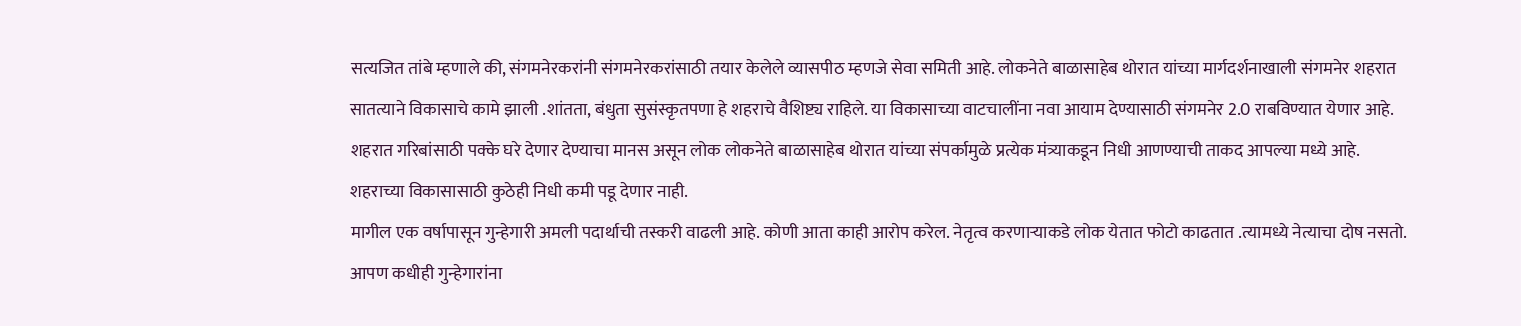सत्यजित तांबे म्हणाले की, संगमनेरकरांनी संगमनेरकरांसाठी तयार केलेले व्यासपीठ म्हणजे सेवा समिती आहे. लोकनेते बाळासाहेब थोरात यांच्या मार्गदर्शनाखाली संगमनेर शहरात सातत्याने विकासाचे कामे झाली .शांतता, बंधुता सुसंस्कृतपणा हे शहराचे वैशिष्ट्य राहिले. या विकासाच्या वाटचालींना नवा आयाम देण्यासाठी संगमनेर 2.0 राबविण्यात येणार आहे. शहरात गरिबांसाठी पक्के घरे देणार देण्याचा मानस असून लोक लोकनेते बाळासाहेब थोरात यांच्या संपर्कामुळे प्रत्येक मंत्र्याकडून निधी आणण्याची ताकद आपल्या मध्ये आहे. शहराच्या विकासासाठी कुठेही निधी कमी पडू देणार नाही.
मागील एक वर्षापासून गुन्हेगारी अमली पदार्थाची तस्करी वाढली आहे. कोणी आता काही आरोप करेल. नेतृत्व करणाऱ्याकडे लोक येतात फोटो काढतात .त्यामध्ये नेत्याचा दोष नसतो. आपण कधीही गुन्हेगारांना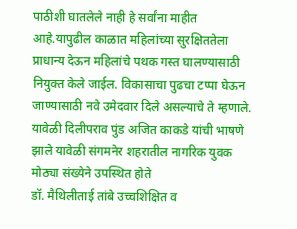पाठीशी घातलेले नाही हे सर्वांना माहीत आहे.यापुढील काळात महिलांच्या सुरक्षिततेला प्राधान्य देऊन महिलांचे पथक गस्त घालण्यासाठी नियुक्त केले जाईल. विकासाचा पुढचा टप्पा घेऊन जाण्यासाठी नवे उमेदवार दिले असल्याचे ते म्हणाले. यावेळी दिलीपराव पुंड अजित काकडे यांची भाषणे झाले यावेळी संगमनेर शहरातील नागरिक युवक मोठ्या संख्येने उपस्थित होते
डॉ. मैथिलीताई तांबे उच्चशिक्षित व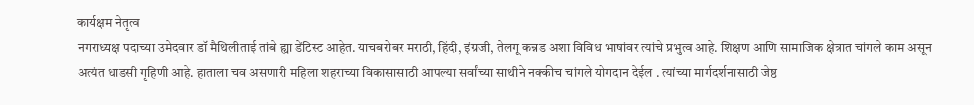कार्यक्षम नेतृत्व
नगराध्यक्ष पदाच्या उमेदवार डॉ मैथिलीताई तांबे ह्या डेंटिस्ट आहेत. याचबरोबर मराठी, हिंदी, इंग्रजी, तेलगू कन्नड अशा विविध भाषांवर त्यांचे प्रभुत्व आहे. शिक्षण आणि सामाजिक क्षेत्रात चांगले काम असून अत्यंत धाडसी गृहिणी आहे. हाताला चव असणारी महिला शहराच्या विकासासाठी आपल्या सर्वांच्या साथीने नक्कीच चांगले योगदान देईल . त्यांच्या मार्गदर्शनासाठी जेष्ठ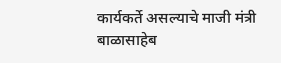कार्यकर्ते असल्याचे माजी मंत्री बाळासाहेब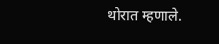थोरात म्हणाले.